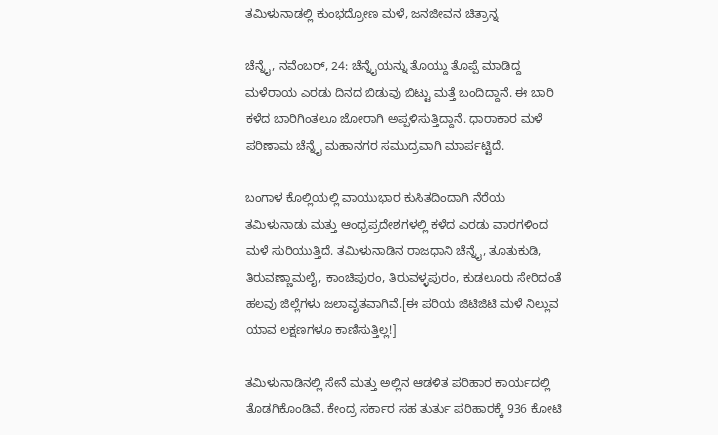ತಮಿಳುನಾಡಲ್ಲಿ ಕುಂಭದ್ರೋಣ ಮಳೆ, ಜನಜೀವನ ಚಿತ್ರಾನ್ನ

ಚೆನ್ನೈ, ನವೆಂಬರ್, 24: ಚೆನ್ನೈಯನ್ನು ತೊಯ್ದು ತೊಪ್ಪೆ ಮಾಡಿದ್ದ ಮಳೆರಾಯ ಎರಡು ದಿನದ ಬಿಡುವು ಬಿಟ್ಟು ಮತ್ತೆ ಬಂದಿದ್ದಾನೆ. ಈ ಬಾರಿ ಕಳೆದ ಬಾರಿಗಿಂತಲೂ ಜೋರಾಗಿ ಅಪ್ಪಳಿಸುತ್ತಿದ್ದಾನೆ. ಧಾರಾಕಾರ ಮಳೆ ಪರಿಣಾಮ ಚೆನ್ನೈ ಮಹಾನಗರ ಸಮುದ್ರವಾಗಿ ಮಾರ್ಪಟ್ಟಿದೆ.

ಬಂಗಾಳ ಕೊಲ್ಲಿಯಲ್ಲಿ ವಾಯುಭಾರ ಕುಸಿತದಿಂದಾಗಿ ನೆರೆಯ ತಮಿಳುನಾಡು ಮತ್ತು ಆಂಧ್ರಪ್ರದೇಶಗಳಲ್ಲಿ ಕಳೆದ ಎರಡು ವಾರಗಳಿಂದ ಮಳೆ ಸುರಿಯುತ್ತಿದೆ. ತಮಿಳುನಾಡಿನ ರಾಜಧಾನಿ ಚೆನ್ನೈ, ತೂತುಕುಡಿ, ತಿರುವಣ್ಣಾಮಲೈ, ಕಾಂಚಿಪುರಂ, ತಿರುವಳ್ಳಪುರಂ, ಕುಡಲೂರು ಸೇರಿದಂತೆ ಹಲವು ಜಿಲ್ಲೆಗಳು ಜಲಾವೃತವಾಗಿವೆ.[ಈ ಪರಿಯ ಜಿಟಿಜಿಟಿ ಮಳೆ ನಿಲ್ಲುವ ಯಾವ ಲಕ್ಷಣಗಳೂ ಕಾಣಿಸುತ್ತಿಲ್ಲ!]

ತಮಿಳುನಾಡಿನಲ್ಲಿ ಸೇನೆ ಮತ್ತು ಅಲ್ಲಿನ ಆಡಳಿತ ಪರಿಹಾರ ಕಾರ್ಯದಲ್ಲಿ ತೊಡಗಿಕೊಂಡಿವೆ. ಕೇಂದ್ರ ಸರ್ಕಾರ ಸಹ ತುರ್ತು ಪರಿಹಾರಕ್ಕೆ 936 ಕೋಟಿ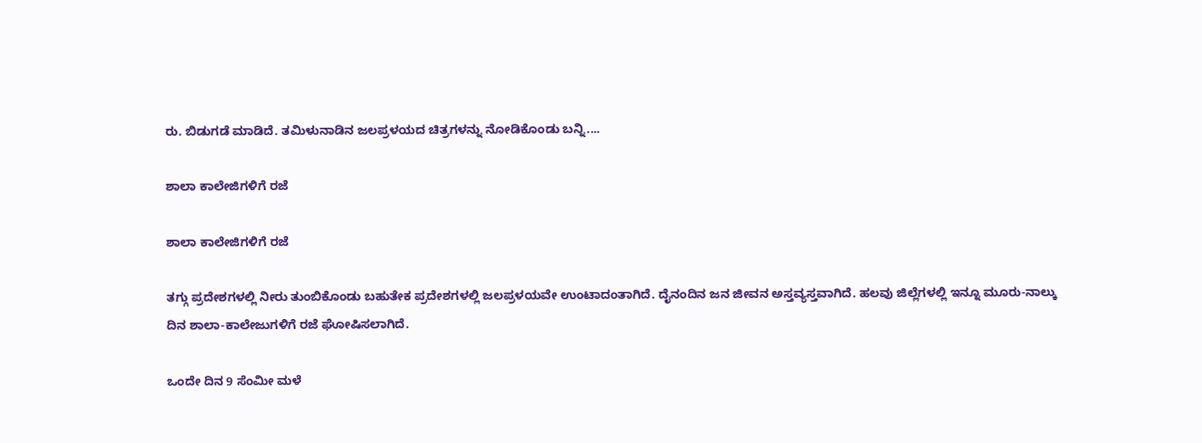ರು. ಬಿಡುಗಡೆ ಮಾಡಿದೆ. ತಮಿಳುನಾಡಿನ ಜಲಪ್ರಳಯದ ಚಿತ್ರಗಳನ್ನು ನೋಡಿಕೊಂಡು ಬನ್ನಿ....

ಶಾಲಾ ಕಾಲೇಜಿಗಳಿಗೆ ರಜೆ

ಶಾಲಾ ಕಾಲೇಜಿಗಳಿಗೆ ರಜೆ

ತಗ್ಗು ಪ್ರದೇಶಗಳಲ್ಲಿ ನೀರು ತುಂಬಿಕೊಂಡು ಬಹುತೇಕ ಪ್ರದೇಶಗಳಲ್ಲಿ ಜಲಪ್ರಳಯವೇ ಉಂಟಾದಂತಾಗಿದೆ. ದೈನಂದಿನ ಜನ ಜೀವನ ಅಸ್ತವ್ಯಸ್ತವಾಗಿದೆ. ಹಲವು ಜಿಲ್ಲೆಗಳಲ್ಲಿ ಇನ್ನೂ ಮೂರು-ನಾಲ್ಕು ದಿನ ಶಾಲಾ-ಕಾಲೇಜುಗಳಿಗೆ ರಜೆ ಘೋಷಿಸಲಾಗಿದೆ.

ಒಂದೇ ದಿನ 9 ಸೆಂಮೀ ಮಳೆ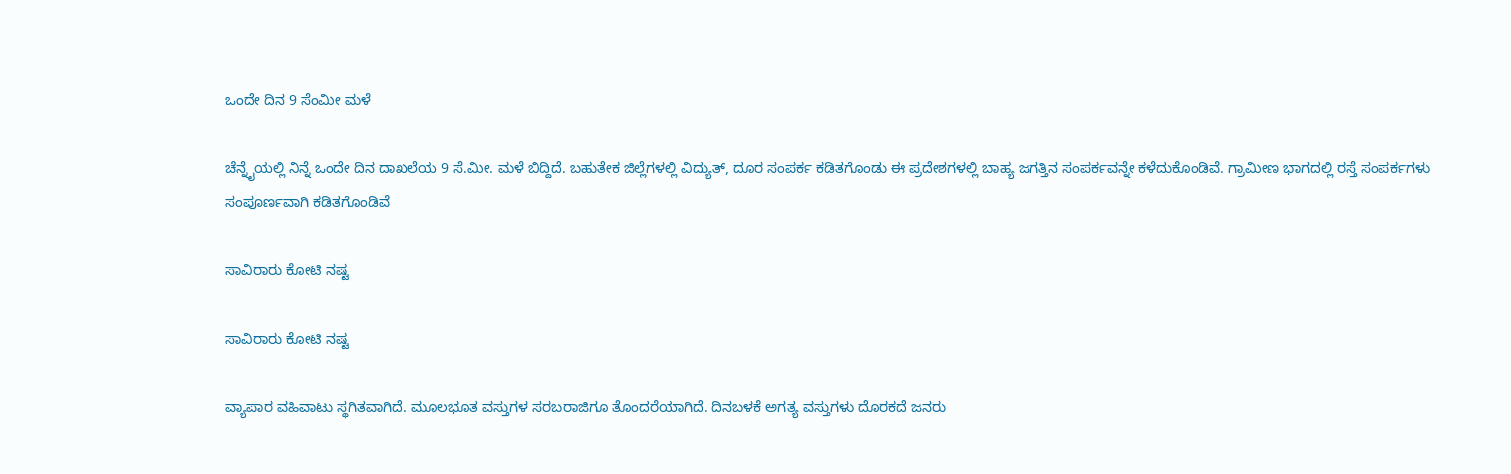ಒಂದೇ ದಿನ 9 ಸೆಂಮೀ ಮಳೆ

ಚೆನ್ನೈಯಲ್ಲಿ ನಿನ್ನೆ ಒಂದೇ ದಿನ ದಾಖಲೆಯ 9 ಸೆ.ಮೀ. ಮಳೆ ಬಿದ್ದಿದೆ. ಬಹುತೇಕ ಜಿಲ್ಲೆಗಳಲ್ಲಿ ವಿದ್ಯುತ್, ದೂರ ಸಂಪರ್ಕ ಕಡಿತಗೊಂಡು ಈ ಪ್ರದೇಶಗಳಲ್ಲಿ ಬಾಹ್ಯ ಜಗತ್ತಿನ ಸಂಪರ್ಕವನ್ನೇ ಕಳೆದುಕೊಂಡಿವೆ. ಗ್ರಾಮೀಣ ಭಾಗದಲ್ಲಿ ರಸ್ತೆ ಸಂಪರ್ಕಗಳು ಸಂಪೂರ್ಣವಾಗಿ ಕಡಿತಗೊಂಡಿವೆ

ಸಾವಿರಾರು ಕೋಟಿ ನಷ್ಟ

ಸಾವಿರಾರು ಕೋಟಿ ನಷ್ಟ

ವ್ಯಾಪಾರ ವಹಿವಾಟು ಸ್ಥಗಿತವಾಗಿದೆ. ಮೂಲಭೂತ ವಸ್ತುಗಳ ಸರಬರಾಜಿಗೂ ತೊಂದರೆಯಾಗಿದೆ. ದಿನಬಳಕೆ ಅಗತ್ಯ ವಸ್ತುಗಳು ದೊರಕದೆ ಜನರು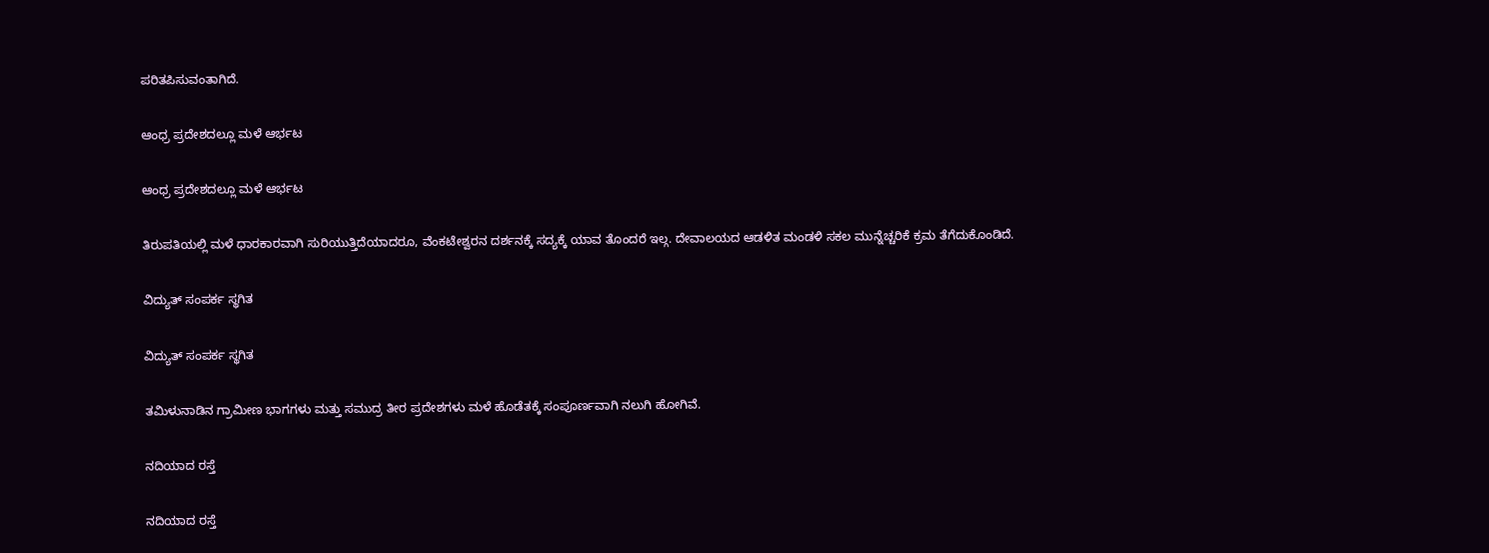ಪರಿತಪಿಸುವಂತಾಗಿದೆ.

ಆಂಧ್ರ ಪ್ರದೇಶದಲ್ಲೂ ಮಳೆ ಆರ್ಭಟ

ಆಂಧ್ರ ಪ್ರದೇಶದಲ್ಲೂ ಮಳೆ ಆರ್ಭಟ

ತಿರುಪತಿಯಲ್ಲಿ ಮಳೆ ಧಾರಕಾರವಾಗಿ ಸುರಿಯುತ್ತಿದೆಯಾದರೂ, ವೆಂಕಟೇಶ್ವರನ ದರ್ಶನಕ್ಕೆ ಸದ್ಯಕ್ಕೆ ಯಾವ ತೊಂದರೆ ಇಲ್ಗ. ದೇವಾಲಯದ ಆಡಳಿತ ಮಂಡಳಿ ಸಕಲ ಮುನ್ನೆಚ್ಚರಿಕೆ ಕ್ರಮ ತೆಗೆದುಕೊಂಡಿದೆ.

ವಿದ್ಯುತ್ ಸಂಪರ್ಕ ಸ್ಥಗಿತ

ವಿದ್ಯುತ್ ಸಂಪರ್ಕ ಸ್ಥಗಿತ

ತಮಿಳುನಾಡಿನ ಗ್ರಾಮೀಣ ಭಾಗಗಳು ಮತ್ತು ಸಮುದ್ರ ತೀರ ಪ್ರದೇಶಗಳು ಮಳೆ ಹೊಡೆತಕ್ಕೆ ಸಂಪೂರ್ಣವಾಗಿ ನಲುಗಿ ಹೋಗಿವೆ.

ನದಿಯಾದ ರಸ್ತೆ

ನದಿಯಾದ ರಸ್ತೆ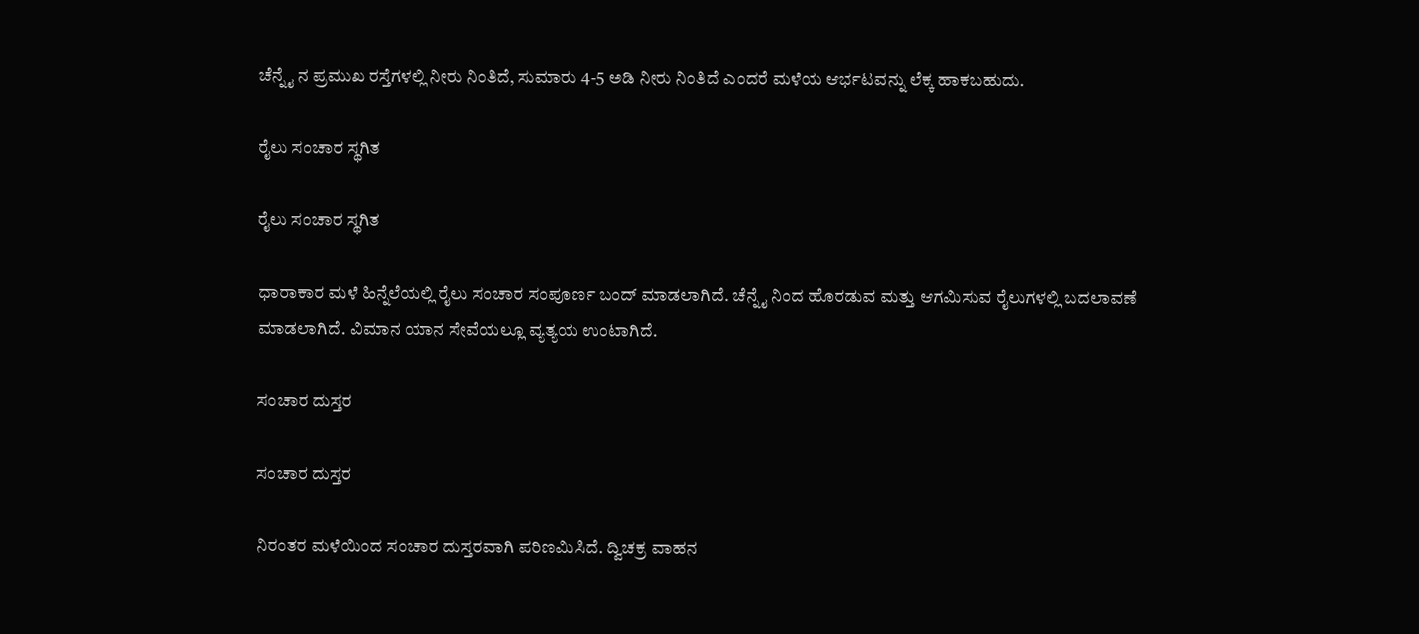ಚೆನ್ನೈ ನ ಪ್ರಮುಖ ರಸ್ತೆಗಳಲ್ಲಿ ನೀರು ನಿಂತಿದೆ, ಸುಮಾರು 4-5 ಅಡಿ ನೀರು ನಿಂತಿದೆ ಎಂದರೆ ಮಳೆಯ ಆರ್ಭಟವನ್ನು ಲೆಕ್ಕ ಹಾಕಬಹುದು.

ರೈಲು ಸಂಚಾರ ಸ್ಥಗಿತ

ರೈಲು ಸಂಚಾರ ಸ್ಥಗಿತ

ಧಾರಾಕಾರ ಮಳೆ ಹಿನ್ನೆಲೆಯಲ್ಲಿ ರೈಲು ಸಂಚಾರ ಸಂಪೂರ್ಣ ಬಂದ್ ಮಾಡಲಾಗಿದೆ. ಚೆನ್ನೈ ನಿಂದ ಹೊರಡುವ ಮತ್ತು ಆಗಮಿಸುವ ರೈಲುಗಳಲ್ಲಿ ಬದಲಾವಣೆ ಮಾಡಲಾಗಿದೆ. ವಿಮಾನ ಯಾನ ಸೇವೆಯಲ್ಲೂ ವ್ಯತ್ಯಯ ಉಂಟಾಗಿದೆ.

ಸಂಚಾರ ದುಸ್ತರ

ಸಂಚಾರ ದುಸ್ತರ

ನಿರಂತರ ಮಳೆಯಿಂದ ಸಂಚಾರ ದುಸ್ತರವಾಗಿ ಪರಿಣಮಿಸಿದೆ. ದ್ವಿಚಕ್ರ ವಾಹನ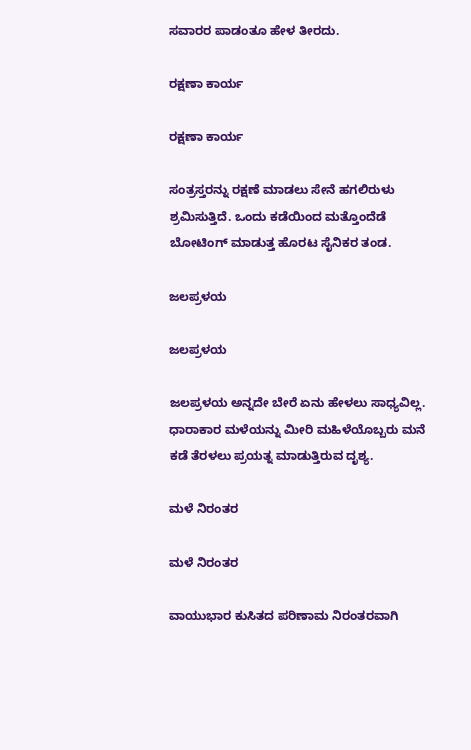ಸವಾರರ ಪಾಡಂತೂ ಹೇಳ ತೀರದು.

ರಕ್ಷಣಾ ಕಾರ್ಯ

ರಕ್ಷಣಾ ಕಾರ್ಯ

ಸಂತ್ರಸ್ತರನ್ನು ರಕ್ಷಣೆ ಮಾಡಲು ಸೇನೆ ಹಗಲಿರುಳು ಶ್ರಮಿಸುತ್ತಿದೆ. ಒಂದು ಕಡೆಯಿಂದ ಮತ್ತೊಂದೆಡೆ ಬೋಟಿಂಗ್ ಮಾಡುತ್ತ ಹೊರಟ ಸೈನಿಕರ ತಂಡ.

ಜಲಪ್ರಳಯ

ಜಲಪ್ರಳಯ

ಜಲಪ್ರಳಯ ಅನ್ನದೇ ಬೇರೆ ಏನು ಹೇಳಲು ಸಾಧ್ಯವಿಲ್ಲ. ಧಾರಾಕಾರ ಮಳೆಯನ್ನು ಮೀರಿ ಮಹಿಳೆಯೊಬ್ಬರು ಮನೆ ಕಡೆ ತೆರಳಲು ಪ್ರಯತ್ನ ಮಾಡುತ್ತಿರುವ ದೃಶ್ಯ.

ಮಳೆ ನಿರಂತರ

ಮಳೆ ನಿರಂತರ

ವಾಯುಭಾರ ಕುಸಿತದ ಪರಿಣಾಮ ನಿರಂತರವಾಗಿ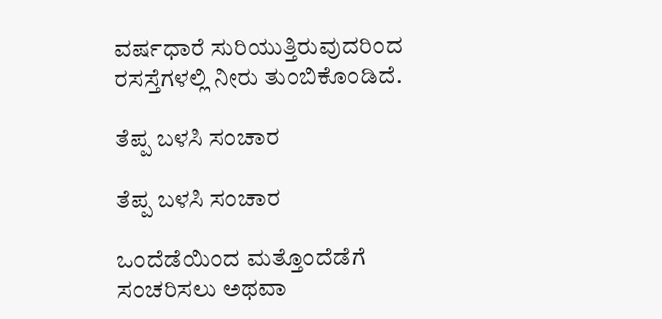ವರ್ಷಧಾರೆ ಸುರಿಯುತ್ತಿರುವುದರಿಂದ ರಸಸ್ತೆಗಳಲ್ಲಿ ನೀರು ತುಂಬಿಕೊಂಡಿದೆ.

ತೆಪ್ಪ ಬಳಸಿ ಸಂಚಾರ

ತೆಪ್ಪ ಬಳಸಿ ಸಂಚಾರ

ಒಂದೆಡೆಯಿಂದ ಮತ್ತೊಂದೆಡೆಗೆ ಸಂಚರಿಸಲು ಅಥವಾ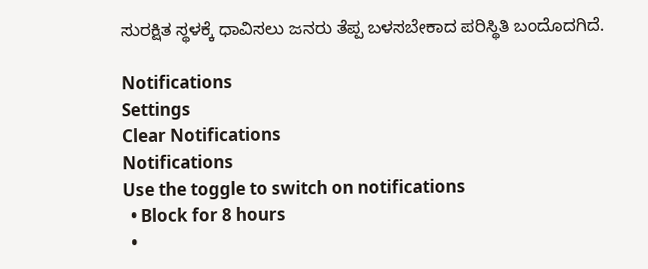ಸುರಕ್ಷಿತ ಸ್ಥಳಕ್ಕೆ ಧಾವಿಸಲು ಜನರು ತೆಪ್ಪ ಬಳಸಬೇಕಾದ ಪರಿಸ್ಥಿತಿ ಬಂದೊದಗಿದೆ.

Notifications
Settings
Clear Notifications
Notifications
Use the toggle to switch on notifications
  • Block for 8 hours
  •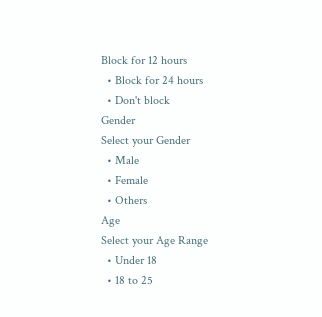Block for 12 hours
  • Block for 24 hours
  • Don't block
Gender
Select your Gender
  • Male
  • Female
  • Others
Age
Select your Age Range
  • Under 18
  • 18 to 25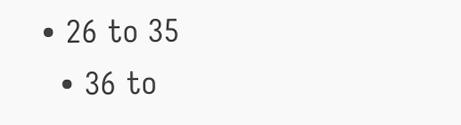• 26 to 35
  • 36 to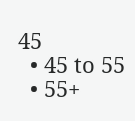45
  • 45 to 55
  • 55+